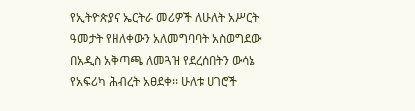የኢትዮጵያና ኤርትራ መሪዎች ለሁለት አሥርት ዓመታት የዘለቀውን አለመግባባት አስወግደው በአዲስ አቅጣጫ ለመጓዝ የደረሰበትን ውሳኔ የአፍሪካ ሕብረት አፀደቀ፡፡ ሁለቱ ሀገሮች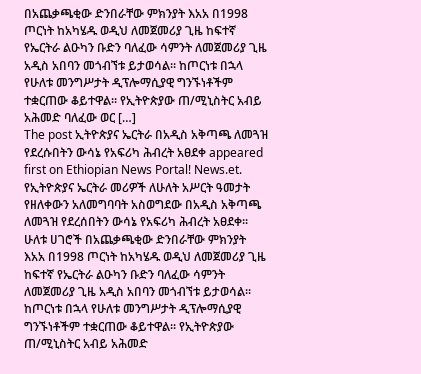በአጨቃጫቂው ድንበራቸው ምክንያት እአአ በ1998 ጦርነት ከአካሄዱ ወዲህ ለመጀመሪያ ጊዜ ከፍተኛ የኤርትራ ልዑካን ቡድን ባለፈው ሳምንት ለመጀመሪያ ጊዜ አዲስ አበባን መጎብኘቱ ይታወሳል፡፡ ከጦርነቱ በኋላ የሁለቱ መንግሥታት ዲፕሎማሲያዊ ግንኙነቶችም ተቋርጠው ቆይተዋል፡፡ የኢትዮጵያው ጠ/ሚኒስትር አብይ አሕመድ ባለፈው ወር […]
The post ኢትዮጵያና ኤርትራ በአዲስ አቅጣጫ ለመጓዝ የደረሱበትን ውሳኔ የአፍሪካ ሕብረት አፀደቀ appeared first on Ethiopian News Portal! News.et.
የኢትዮጵያና ኤርትራ መሪዎች ለሁለት አሥርት ዓመታት የዘለቀውን አለመግባባት አስወግደው በአዲስ አቅጣጫ ለመጓዝ የደረሰበትን ውሳኔ የአፍሪካ ሕብረት አፀደቀ፡፡ ሁለቱ ሀገሮች በአጨቃጫቂው ድንበራቸው ምክንያት እአአ በ1998 ጦርነት ከአካሄዱ ወዲህ ለመጀመሪያ ጊዜ ከፍተኛ የኤርትራ ልዑካን ቡድን ባለፈው ሳምንት ለመጀመሪያ ጊዜ አዲስ አበባን መጎብኘቱ ይታወሳል፡፡ ከጦርነቱ በኋላ የሁለቱ መንግሥታት ዲፕሎማሲያዊ ግንኙነቶችም ተቋርጠው ቆይተዋል፡፡ የኢትዮጵያው ጠ/ሚኒስትር አብይ አሕመድ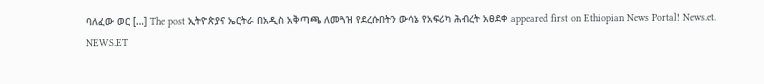ባለፈው ወር […] The post ኢትዮጵያና ኤርትራ በአዲስ አቅጣጫ ለመጓዝ የደረሱበትን ውሳኔ የአፍሪካ ሕብረት አፀደቀ appeared first on Ethiopian News Portal! News.et.
NEWS.ET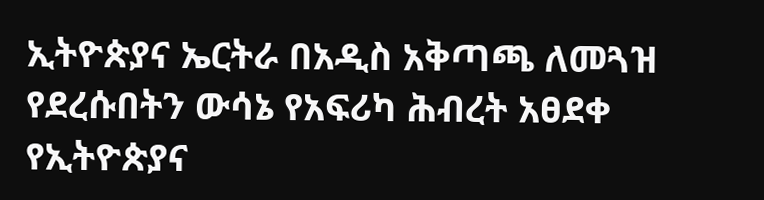ኢትዮጵያና ኤርትራ በአዲስ አቅጣጫ ለመጓዝ የደረሱበትን ውሳኔ የአፍሪካ ሕብረት አፀደቀ
የኢትዮጵያና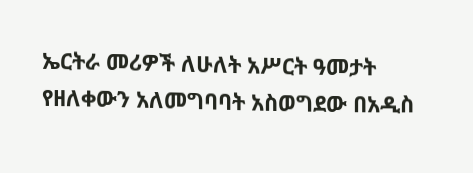ኤርትራ መሪዎች ለሁለት አሥርት ዓመታት የዘለቀውን አለመግባባት አስወግደው በአዲስ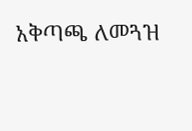አቅጣጫ ለመጓዝ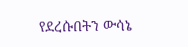የደረሱበትን ውሳኔ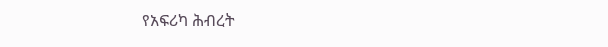የአፍሪካ ሕብረት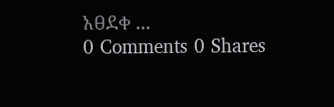አፀደቀ ...
0 Comments 0 Shares